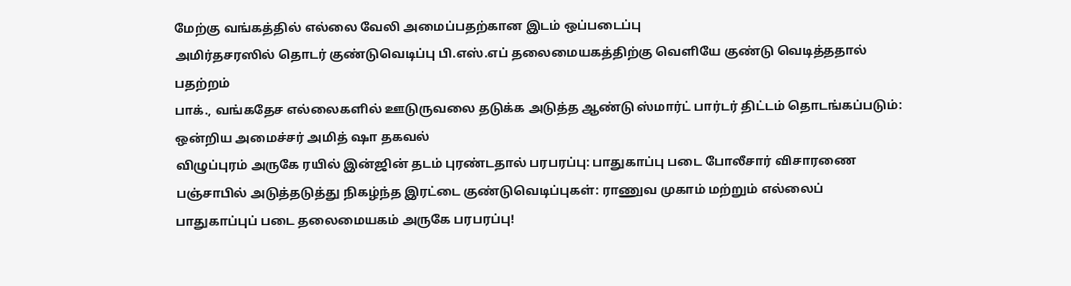மேற்கு வங்கத்தில் எல்லை வேலி அமைப்பதற்கான இடம் ஒப்படைப்பு
அமிர்தசரஸில் தொடர் குண்டுவெடிப்பு பி.எஸ்.எப் தலைமையகத்திற்கு வெளியே குண்டு வெடித்ததால் பதற்றம்
பாக்., வங்கதேச எல்லைகளில் ஊடுருவலை தடுக்க அடுத்த ஆண்டு ஸ்மார்ட் பார்டர் திட்டம் தொடங்கப்படும்: ஒன்றிய அமைச்சர் அமித் ஷா தகவல்
விழுப்புரம் அருகே ரயில் இன்ஜின் தடம் புரண்டதால் பரபரப்பு: பாதுகாப்பு படை போலீசார் விசாரணை
பஞ்சாபில் அடுத்தடுத்து நிகழ்ந்த இரட்டை குண்டுவெடிப்புகள்: ராணுவ முகாம் மற்றும் எல்லைப் பாதுகாப்புப் படை தலைமையகம் அருகே பரபரப்பு!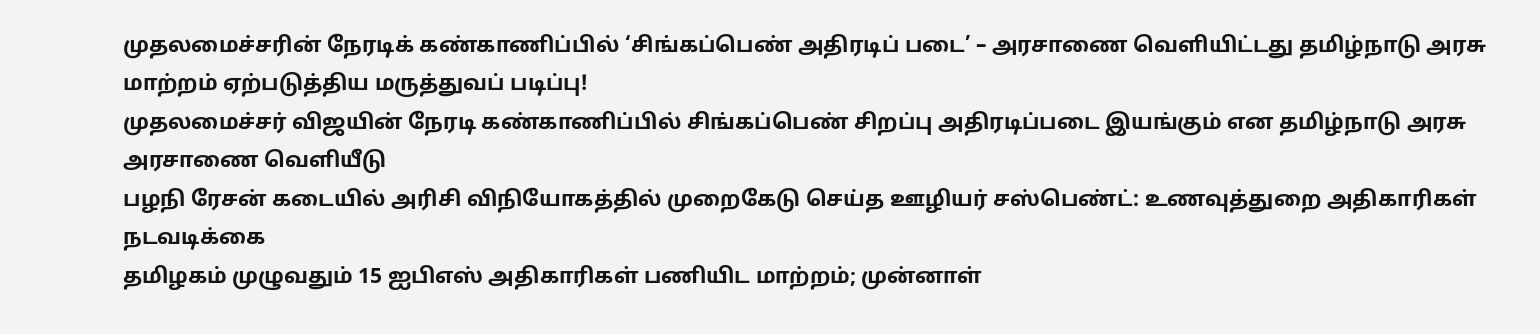முதலமைச்சரின் நேரடிக் கண்காணிப்பில் ‘சிங்கப்பெண் அதிரடிப் படை’ – அரசாணை வெளியிட்டது தமிழ்நாடு அரசு
மாற்றம் ஏற்படுத்திய மருத்துவப் படிப்பு!
முதலமைச்சர் விஜயின் நேரடி கண்காணிப்பில் சிங்கப்பெண் சிறப்பு அதிரடிப்படை இயங்கும் என தமிழ்நாடு அரசு அரசாணை வெளியீடு
பழநி ரேசன் கடையில் அரிசி விநியோகத்தில் முறைகேடு செய்த ஊழியர் சஸ்பெண்ட்: உணவுத்துறை அதிகாரிகள் நடவடிக்கை
தமிழகம் முழுவதும் 15 ஐபிஎஸ் அதிகாரிகள் பணியிட மாற்றம்; முன்னாள்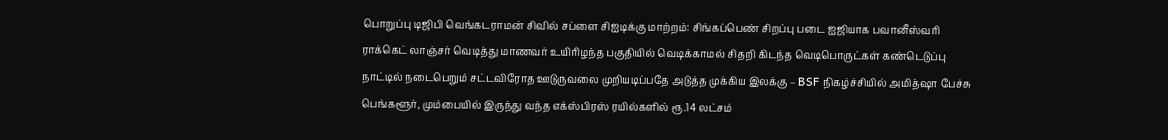பொறுப்பு டிஜிபி வெங்கடராமன் சிவில் சப்ளை சிஐடிக்கு மாற்றம்: சிங்கப்பெண் சிறப்பு படை ஐஜியாக பவானீஸ்வரி
ராக்கெட் லாஞ்சர் வெடித்து மாணவர் உயிரிழந்த பகுதியில் வெடிக்காமல் சிதறி கிடந்த வெடிபொருட்கள் கண்டெடுப்பு
நாட்டில் நடைபெறும் சட்டவிரோத ஊடுருவலை முறியடிப்பதே அடுத்த முக்கிய இலக்கு – BSF நிகழ்ச்சியில் அமித்ஷா பேச்சு
பெங்களூர், மும்பையில் இருந்து வந்த எக்ஸ்பிரஸ் ரயில்களில் ரூ.14 லட்சம்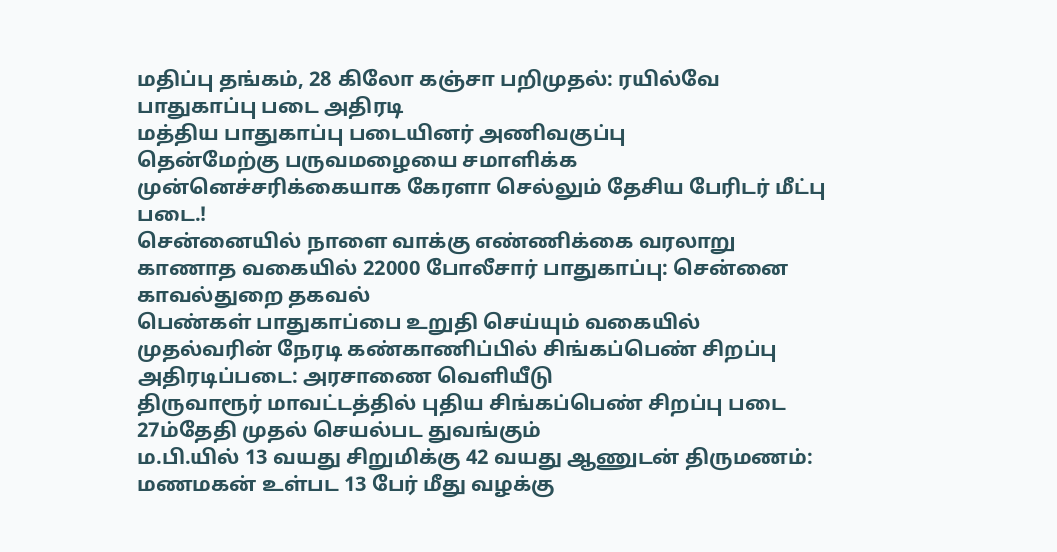மதிப்பு தங்கம், 28 கிலோ கஞ்சா பறிமுதல்: ரயில்வே பாதுகாப்பு படை அதிரடி
மத்திய பாதுகாப்பு படையினர் அணிவகுப்பு
தென்மேற்கு பருவமழையை சமாளிக்க முன்னெச்சரிக்கையாக கேரளா செல்லும் தேசிய பேரிடர் மீட்பு படை.!
சென்னையில் நாளை வாக்கு எண்ணிக்கை வரலாறு காணாத வகையில் 22000 போலீசார் பாதுகாப்பு: சென்னை காவல்துறை தகவல்
பெண்கள் பாதுகாப்பை உறுதி செய்யும் வகையில் முதல்வரின் நேரடி கண்காணிப்பில் சிங்கப்பெண் சிறப்பு அதிரடிப்படை: அரசாணை வெளியீடு
திருவாரூர் மாவட்டத்தில் புதிய சிங்கப்பெண் சிறப்பு படை 27ம்தேதி முதல் செயல்பட துவங்கும்
ம.பி.யில் 13 வயது சிறுமிக்கு 42 வயது ஆணுடன் திருமணம்: மணமகன் உள்பட 13 பேர் மீது வழக்கு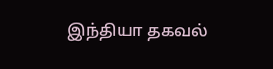இந்தியா தகவல்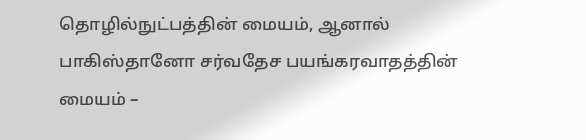தொழில்நுட்பத்தின் மையம், ஆனால் பாகிஸ்தானோ சர்வதேச பயங்கரவாதத்தின் மையம் –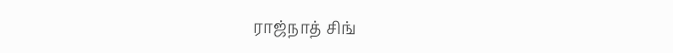ராஜ்நாத் சிங்